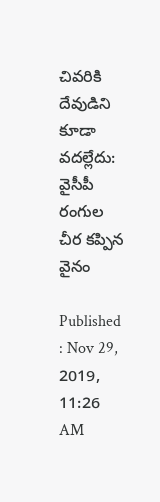చివరికి దేవుడిని కూడా వదల్లేదు: వైసీపీ రంగుల చీర కప్పిన వైనం

Published : Nov 29, 2019, 11:26 AM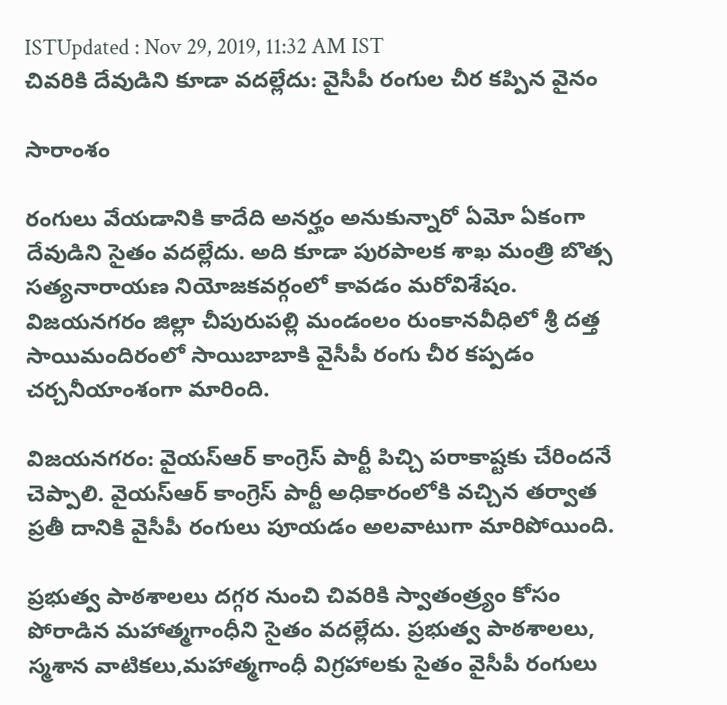ISTUpdated : Nov 29, 2019, 11:32 AM IST
చివరికి దేవుడిని కూడా వదల్లేదు: వైసీపీ రంగుల చీర కప్పిన వైనం

సారాంశం

రంగులు వేయడానికి కాదేది అనర్హం అనుకున్నారో ఏమో ఏకంగా దేవుడిని సైతం వదల్లేదు. అది కూడా పురపాలక శాఖ మంత్రి బొత్స సత్యనారాయణ నియోజకవర్గంలో కావడం మరోవిశేషం. విజయనగరం జిల్లా చీపురుపల్లి మండంలం రుంకానవీధిలో శ్రీ దత్త సాయిమందిరంలో సాయిబాబాకి వైసీపీ రంగు చీర కప్పడం చర్చనీయాంశంగా మారింది.

విజయనగరం: వైయస్ఆర్ కాంగ్రెస్ పార్టీ పిచ్చి పరాకాష్టకు చేరిందనే చెప్పాలి. వైయస్ఆర్ కాంగ్రెస్ పార్టీ అధికారంలోకి వచ్చిన తర్వాత ప్రతీ దానికి వైసీపీ రంగులు పూయడం అలవాటుగా మారిపోయింది.

ప్రభుత్వ పాఠశాలలు దగ్గర నుంచి చివరికి స్వాతంత్ర్యం కోసం పోరాడిన మహాత్మగాంధీని సైతం వదల్లేదు. ప్రభుత్వ పాఠశాలలు, స్మశాన వాటికలు,మహాత్మగాంధీ విగ్రహాలకు సైతం వైసీపీ రంగులు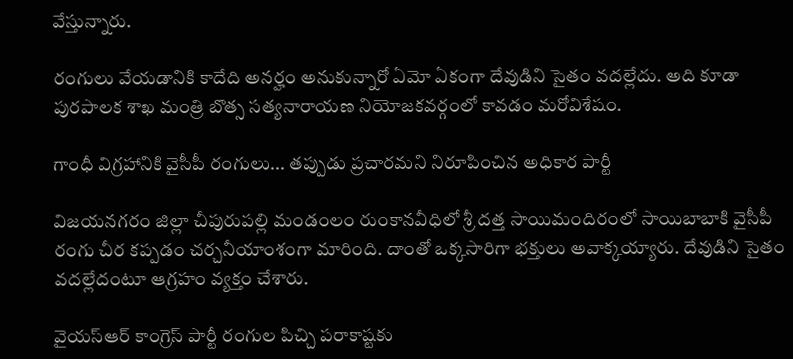వేస్తున్నారు.

రంగులు వేయడానికి కాదేది అనర్హం అనుకున్నారో ఏమో ఏకంగా దేవుడిని సైతం వదల్లేదు. అది కూడా పురపాలక శాఖ మంత్రి బొత్స సత్యనారాయణ నియోజకవర్గంలో కావడం మరోవిశేషం.

గాంధీ విగ్రహానికి వైసీపీ రంగులు... తప్పుడు ప్రచారమని నిరూపించిన అధికార పార్టీ

విజయనగరం జిల్లా చీపురుపల్లి మండంలం రుంకానవీధిలో శ్రీ దత్త సాయిమందిరంలో సాయిబాబాకి వైసీపీ రంగు చీర కప్పడం చర్చనీయాంశంగా మారింది. దాంతో ఒక్కసారిగా భక్తులు అవాక్కయ్యారు. దేవుడిని సైతం వదల్లేదంటూ ఆగ్రహం వ్యక్తం చేశారు.

వైయస్ఆర్ కాంగ్రెస్ పార్టీ రంగుల పిచ్చి పరాకాష్టకు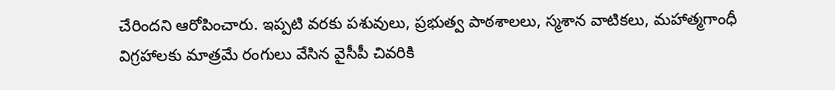చేరిందని ఆరోపించారు. ఇప్పటి వరకు పశువులు, ప్రభుత్వ పాఠశాలలు, స్మశాన వాటికలు, మహాత్మగాంధీ విగ్రహాలకు మాత్రమే రంగులు వేసిన వైసీపీ చివరికి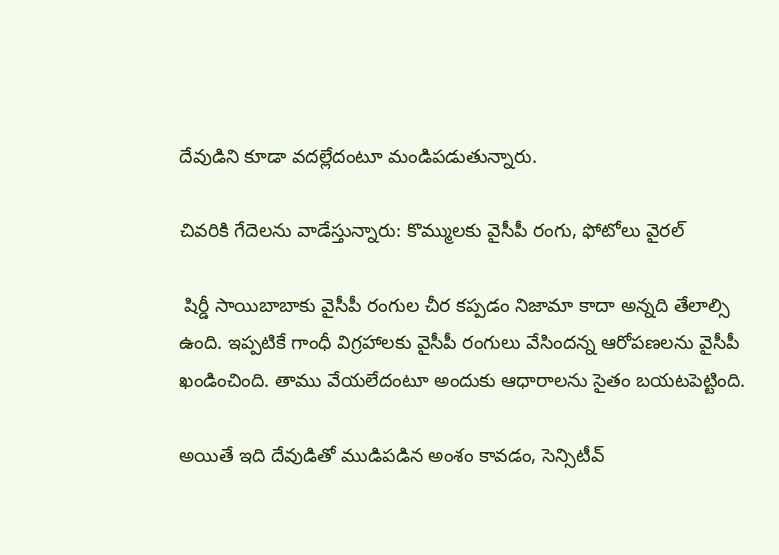దేవుడిని కూడా వదల్లేదంటూ మండిపడుతున్నారు.

చివరికి గేదెలను వాడేస్తున్నారు: కొమ్ములకు వైసీపీ రంగు, ఫోటోలు వైరల్

 షిర్డీ సాయిబాబాకు వైసీపీ రంగుల చీర కప్పడం నిజామా కాదా అన్నది తేలాల్సి ఉంది. ఇప్పటికే గాంధీ విగ్రహాలకు వైసీపీ రంగులు వేసిందన్న ఆరోపణలను వైసీపీ ఖండించింది. తాము వేయలేదంటూ అందుకు ఆధారాలను సైతం బయటపెట్టింది.

అయితే ఇది దేవుడితో ముడిపడిన అంశం కావడం, సెన్సిటీవ్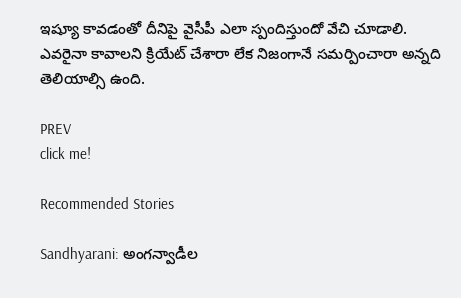ఇష్యూ కావడంతో దీనిపై వైసీపీ ఎలా స్పందిస్తుందో వేచి చూడాలి. ఎవరైనా కావాలని క్రియేట్ చేశారా లేక నిజంగానే సమర్పించారా అన్నది తెలియాల్సి ఉంది.

PREV
click me!

Recommended Stories

Sandhyarani: అంగన్వాడీల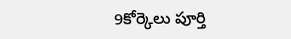9కోర్కెలు పూర్తి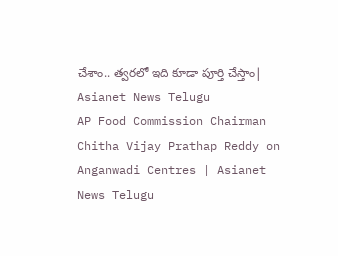చేశాం.. త్వరలో ఇది కూడా పూర్తి చేస్తాం| Asianet News Telugu
AP Food Commission Chairman Chitha Vijay Prathap Reddy on Anganwadi Centres | Asianet News Telugu